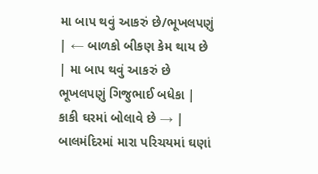મા બાપ થવું આકરું છે/ભૂખલપણું
| ← બાળકો બીકણ કેમ થાય છે | મા બાપ થવું આકરું છે ભૂખલપણું ગિજુભાઈ બધેકા |
કાકી ઘરમાં બોલાવે છે → |
બાલમંદિરમાં મારા પરિચયમાં ઘણાં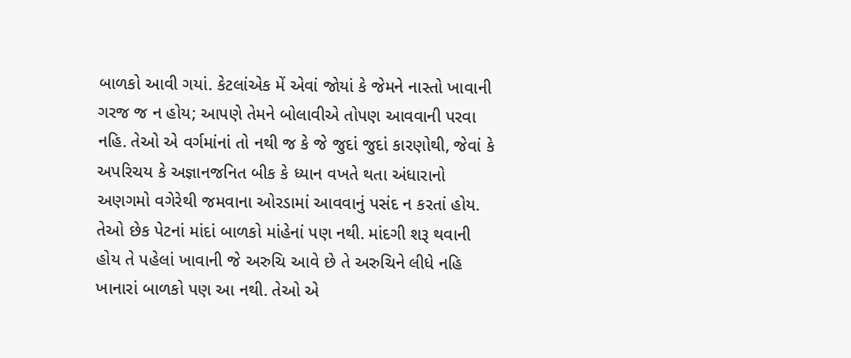બાળકો આવી ગયાં. કેટલાંએક મેં એવાં જોયાં કે જેમને નાસ્તો ખાવાની ગરજ જ ન હોય; આપણે તેમને બોલાવીએ તોપણ આવવાની પરવા નહિ. તેઓ એ વર્ગમાંનાં તો નથી જ કે જે જુદાં જુદાં કારણોથી, જેવાં કે અપરિચય કે અજ્ઞાનજનિત બીક કે ધ્યાન વખતે થતા અંધારાનો અણગમો વગેરેથી જમવાના ઓરડામાં આવવાનું પસંદ ન કરતાં હોય. તેઓ છેક પેટનાં માંદાં બાળકો માંહેનાં પણ નથી. માંદગી શરૂ થવાની હોય તે પહેલાં ખાવાની જે અરુચિ આવે છે તે અરુચિને લીધે નહિ ખાનારાં બાળકો પણ આ નથી. તેઓ એ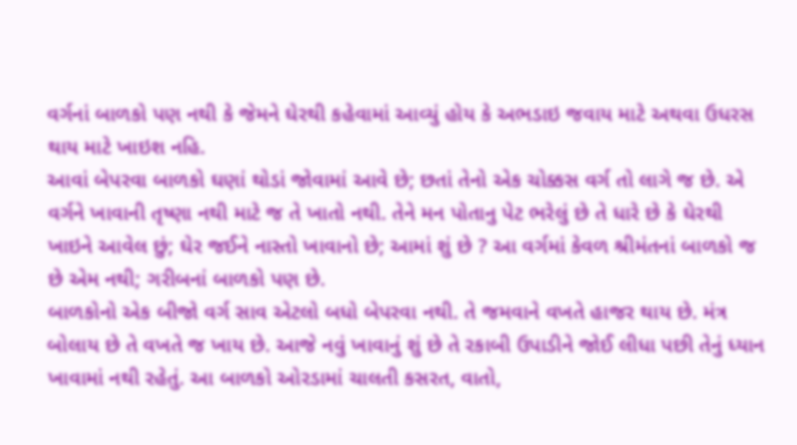વર્ગનાં બાળકો પણ નથી કે જેમને ઘેરથી કહેવામાં આવ્યું હોય કે અભડાઇ જવાય માટે અથવા ઉધરસ થાય માટે ખાઇશ નહિ.
આવાં બેપરવા બાળકો ઘણાં થોડાં જોવામાં આવે છે; છતાં તેનો એક ચોક્કસ વર્ગ તો લાગે જ છે. એ વર્ગને ખાવાની તૃષ્ણા નથી માટે જ તે ખાતો નથી. તેને મન પોતાનુ પેટ ભરેલું છે તે ધારે છે કે ઘેરથી ખાઇને આવેલ છું; ઘેર જઈને નાસ્તો ખાવાનો છે; આમાં શું છે ? આ વર્ગમાં કેવળ શ્રીમંતનાં બાળકો જ છે એમ નથી; ગરીબનાં બાળકો પણ છે.
બાળકોનો એક બીજો વર્ગ સાવ એટલો બધો બેપરવા નથી. તે જમવાને વખતે હાજર થાય છે. મંત્ર બોલાય છે તે વખતે જ ખાય છે. આજે નવું ખાવાનું શું છે તે રકાબી ઉપાડીને જોઈ લીધા પછી તેનું ધ્યાન ખાવામાં નથી રહેતું. આ બાળકો ઓરડામાં ચાલતી કસરત, વાતો,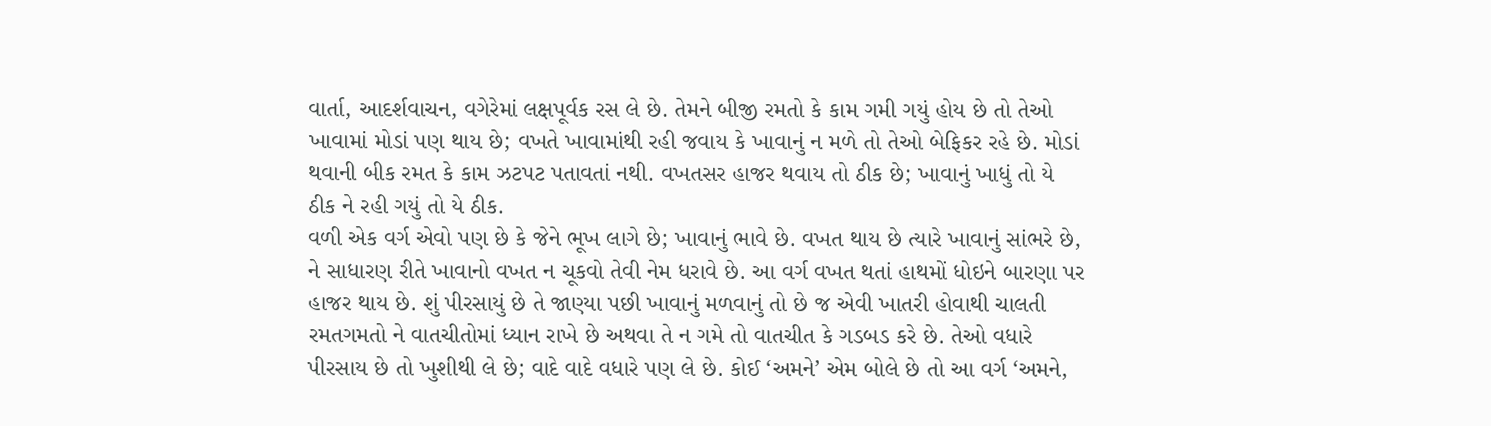વાર્તા, આદર્શવાચન, વગેરેમાં લક્ષપૂર્વક રસ લે છે. તેમને બીજી રમતો કે કામ ગમી ગયું હોય છે તો તેઓ ખાવામાં મોડાં પણ થાય છે; વખતે ખાવામાંથી રહી જવાય કે ખાવાનું ન મળે તો તેઓ બેફિકર રહે છે. મોડાં થવાની બીક રમત કે કામ ઝટપટ પતાવતાં નથી. વખતસર હાજર થવાય તો ઠીક છે; ખાવાનું ખાધું તો યે ઠીક ને રહી ગયું તો યે ઠીક.
વળી એક વર્ગ એવો પણ છે કે જેને ભૂખ લાગે છે; ખાવાનું ભાવે છે. વખત થાય છે ત્યારે ખાવાનું સાંભરે છે, ને સાધારણ રીતે ખાવાનો વખત ન ચૂકવો તેવી નેમ ધરાવે છે. આ વર્ગ વખત થતાં હાથમોં ધોઇને બારણા પર હાજર થાય છે. શું પીરસાયું છે તે જાણ્યા પછી ખાવાનું મળવાનું તો છે જ એવી ખાતરી હોવાથી ચાલતી રમતગમતો ને વાતચીતોમાં ધ્યાન રાખે છે અથવા તે ન ગમે તો વાતચીત કે ગડબડ કરે છે. તેઓ વધારે પીરસાય છે તો ખુશીથી લે છે; વાદે વાદે વધારે પણ લે છે. કોઈ ‘અમને’ એમ બોલે છે તો આ વર્ગ ‘અમને,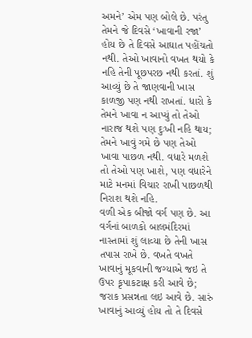અમને’ એમ પણ બોલે છે. પરંતુ તેમને જે દિવસે ‘ખાવાની રજા’ હોય છે તે દિવસે આઘાત પહોંચતો નથી. તેઓ ખાવાનો વખત થયો કે નહિ તેની પૂછપરછ નથી કરતાં. શું આવ્યું છે તે જાણવાની ખાસ કાળજી પણ નથી રાખતાં. ધારો કે તેમને ખાવા ન આપ્યું તો તેઓ નારાજ થશે પણ દુઃખી નહિ થાય; તેમને ખાવું ગમે છે પણ તેઓ ખાવા પાછળ નથી. વધારે મળશે તો તેઓ પણ ખાશે, પણ વધારેને માટે મનમાં વિચાર રાખી પાછળથી નિરાશ થશે નહિ.
વળી એક બીજો વર્ગ પણ છે. આ વર્ગનાં બાળકો બાલમંદિરમાં નાસ્તામાં શું લાવ્યા છે તેની ખાસ તપાસ રાખે છે. વખતે વખતે ખાવાનું મૂકવાની જગ્યાએ જઇ તે ઉપર કૃપાકટાક્ષ કરી આવે છે; જરાક પ્રસન્નતા લઇ આવે છે. સારું ખાવાનું આવ્યું હોય તો તે દિવસે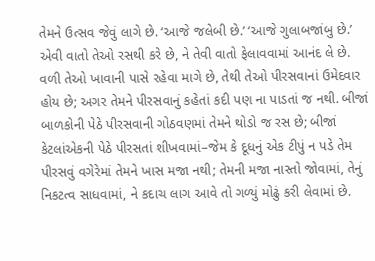તેમને ઉત્સવ જેવું લાગે છે. ‘આજે જલેબી છે.’ ‘આજે ગુલાબજાંબુ છે.’ એવી વાતો તેઓ રસથી કરે છે, ને તેવી વાતો ફેલાવવામાં આનંદ લે છે. વળી તેઓ ખાવાની પાસે રહેવા માગે છે, તેથી તેઓ પીરસવાનાં ઉમેદવાર હોય છે; અગર તેમને પીરસવાનું કહેતાં કદી પણ ના પાડતાં જ નથી. બીજાં બાળકોની પેઠે પીરસવાની ગોઠવણમાં તેમને થોડો જ રસ છે; બીજાં કેટલાંએકની પેઠે પીરસતાં શીખવામાં–જેમ કે દૂધનું એક ટીપું ન પડે તેમ પીરસવું વગેરેમાં તેમને ખાસ મજા નથી; તેમની મજા નાસ્તો જોવામાં, તેનું નિકટત્વ સાધવામાં, ને કદાચ લાગ આવે તો ગળ્યું મોઢું કરી લેવામાં છે.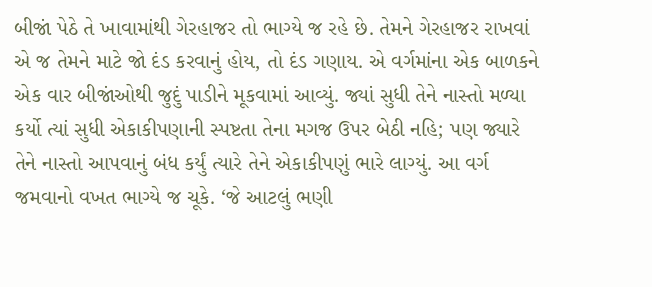બીજાં પેઠે તે ખાવામાંથી ગેરહાજર તો ભાગ્યે જ રહે છે. તેમને ગેરહાજર રાખવાં એ જ તેમને માટે જો દંડ કરવાનું હોય, તો દંડ ગણાય. એ વર્ગમાંના એક બાળકને એક વાર બીજાંઓથી જુદું પાડીને મૂકવામાં આવ્યું. જ્યાં સુધી તેને નાસ્તો મળ્યા કર્યો ત્યાં સુધી એકાકીપણાની સ્પષ્ટતા તેના મગજ ઉપર બેઠી નહિ; પણ જ્યારે તેને નાસ્તો આપવાનું બંધ કર્યું ત્યારે તેને એકાકીપણું ભારે લાગ્યું. આ વર્ગ જમવાનો વખત ભાગ્યે જ ચૂકે. ‘જે આટલું ભણી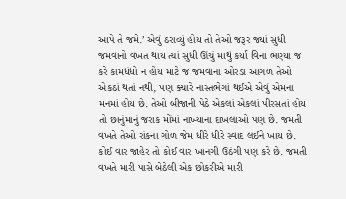આપે તે જમે.’ એવું ઠરાવ્યું હોય તો તેઓ જરૂર જ્યાં સુધી જમવાનો વખત થાય ત્યાં સુધી ઊંચું માથું કર્યા વિના ભણ્યા જ કરે કામધંધો ન હોય માટે જ જમવાના ઓરડા આગળ તેઓ એકઠાં થતાં નથી, પણ ક્યારે નાસ્તભેગાં થઈએ એવું એમના મનમાં હોય છે. તેઓ બીજાની પેઠે એકલાં એકલાં પીરસતાં હોય તો છાનુંમાનું જરાક મોંમાં નાખ્યાના દાખલાઓ પણ છે. જમતી વખતે તેઓ રાંકના ગોળ જેમ ધીરે ધીરે સ્વાદ લઈને ખાય છે. કોઈ વાર જાહેર તો કોઈ વાર ખાનગી ઉઠંગી પણ કરે છે. જમતી વખતે મારી પાસે બેઠેલી એક છોકરીએ મારી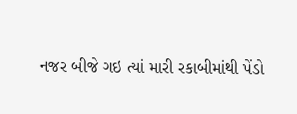નજર બીજે ગઇ ત્યાં મારી રકાબીમાંથી પેંડો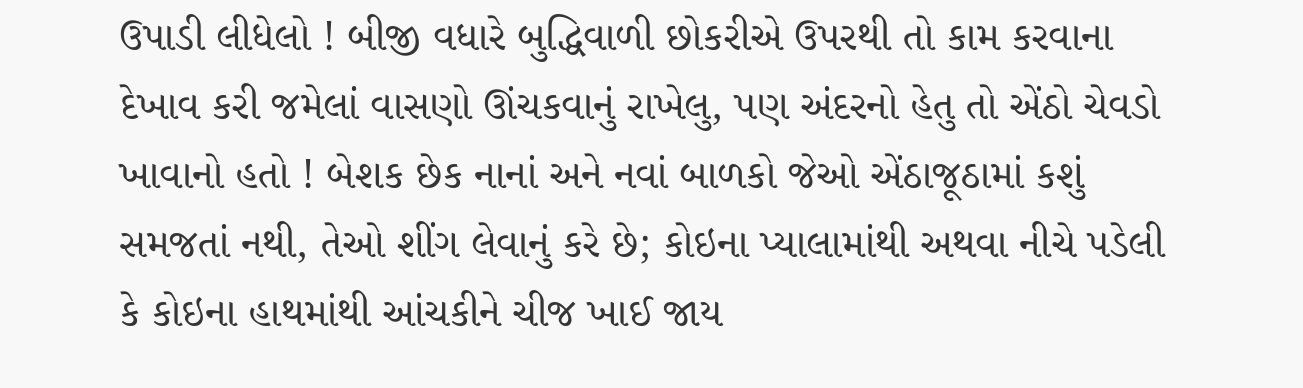ઉપાડી લીધેલો ! બીજી વધારે બુદ્ધિવાળી છોકરીએ ઉપરથી તો કામ કરવાના દેખાવ કરી જમેલાં વાસણો ઊંચકવાનું રાખેલુ, પણ અંદરનો હેતુ તો એંઠો ચેવડો ખાવાનો હતો ! બેશક છેક નાનાં અને નવાં બાળકો જેઓ એંઠાજૂઠામાં કશું સમજતાં નથી, તેઓ શીંગ લેવાનું કરે છે; કોઇના પ્યાલામાંથી અથવા નીચે પડેલી કે કોઇના હાથમાંથી આંચકીને ચીજ ખાઈ જાય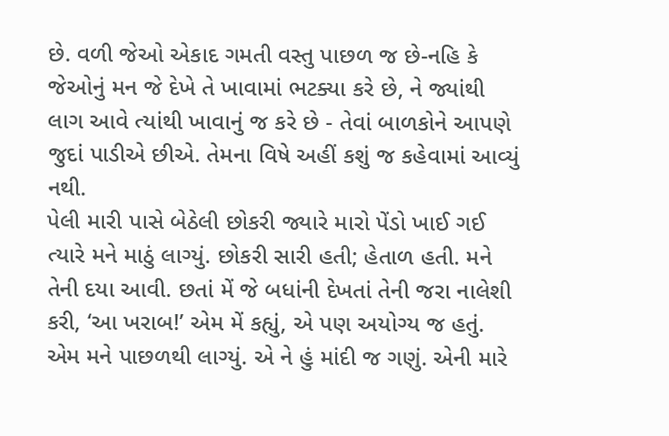છે. વળી જેઓ એકાદ ગમતી વસ્તુ પાછળ જ છે-નહિ કે જેઓનું મન જે દેખે તે ખાવામાં ભટક્યા કરે છે, ને જ્યાંથી લાગ આવે ત્યાંથી ખાવાનું જ કરે છે - તેવાં બાળકોને આપણે જુદાં પાડીએ છીએ. તેમના વિષે અહીં કશું જ કહેવામાં આવ્યું નથી.
પેલી મારી પાસે બેઠેલી છોકરી જ્યારે મારો પેંડો ખાઈ ગઈ ત્યારે મને માઠું લાગ્યું. છોકરી સારી હતી; હેતાળ હતી. મને તેની દયા આવી. છતાં મેં જે બધાંની દેખતાં તેની જરા નાલેશી કરી, ‘આ ખરાબ!’ એમ મેં કહ્યું, એ પણ અયોગ્ય જ હતું. એમ મને પાછળથી લાગ્યું. એ ને હું માંદી જ ગણું. એની મારે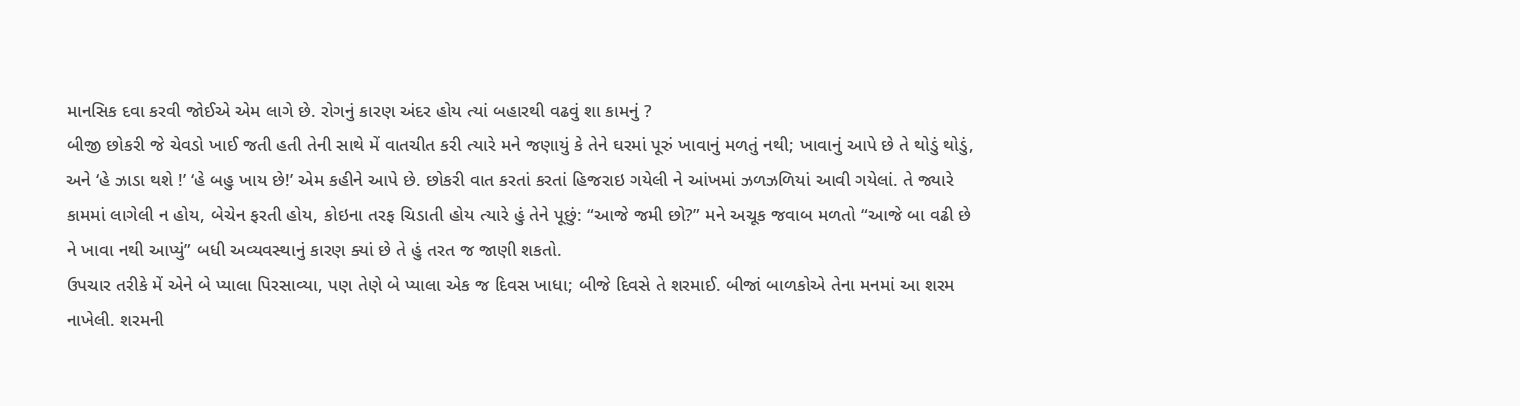માનસિક દવા કરવી જોઈએ એમ લાગે છે. રોગનું કારણ અંદર હોય ત્યાં બહારથી વઢવું શા કામનું ?
બીજી છોકરી જે ચેવડો ખાઈ જતી હતી તેની સાથે મેં વાતચીત કરી ત્યારે મને જણાયું કે તેને ઘરમાં પૂરું ખાવાનું મળતું નથી; ખાવાનું આપે છે તે થોડું થોડું, અને ‘હે ઝાડા થશે !’ ‘હે બહુ ખાય છે!’ એમ કહીને આપે છે. છોકરી વાત કરતાં કરતાં હિજરાઇ ગયેલી ને આંખમાં ઝળઝળિયાં આવી ગયેલાં. તે જ્યારે કામમાં લાગેલી ન હોય, બેચેન ફરતી હોય, કોઇના તરફ ચિડાતી હોય ત્યારે હું તેને પૂછું: “આજે જમી છો?” મને અચૂક જવાબ મળતો “આજે બા વઢી છે ને ખાવા નથી આપ્યું” બધી અવ્યવસ્થાનું કારણ ક્યાં છે તે હું તરત જ જાણી શકતો.
ઉપચાર તરીકે મેં એને બે પ્યાલા પિરસાવ્યા, પણ તેણે બે પ્યાલા એક જ દિવસ ખાધા; બીજે દિવસે તે શરમાઈ. બીજાં બાળકોએ તેના મનમાં આ શરમ નાખેલી. શરમની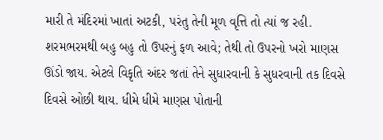મારી તે મંદિરમાં ખાતાં અટકી, પરંતુ તેની મૂળ વૃત્તિ તો ત્યાં જ રહી. શરમભરમથી બહુ બહુ તો ઉપરનું ફળ આવે; તેથી તો ઉપરનો ખરો માણસ ઊંડો જાય. એટલે વિકૃતિ અંદર જતાં તેને સુધારવાની કે સુધરવાની તક દિવસે દિવસે ઓછી થાય. ધીમે ધીમે માણસ પોતાની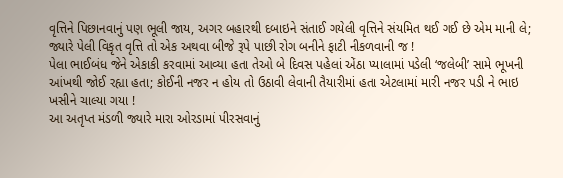વૃત્તિને પિછાનવાનું પણ ભૂલી જાય, અગર બહારથી દબાઇને સંતાઈ ગયેલી વૃત્તિને સંયમિત થઈ ગઈ છે એમ માની લે; જ્યારે પેલી વિકૃત વૃત્તિ તો એક અથવા બીજે રૂપે પાછી રોગ બનીને ફાટી નીકળવાની જ !
પેલા ભાઈબંધ જેને એકાકી કરવામાં આવ્યા હતા તેઓ બે દિવસ પહેલાં એંઠા પ્યાલામાં પડેલી ‘જલેબી’ સામે ભૂખની આંખથી જોઈ રહ્યા હતા; કોઈની નજર ન હોય તો ઉઠાવી લેવાની તૈયારીમાં હતા એટલામાં મારી નજર પડી ને ભાઇ ખસીને ચાલ્યા ગયા !
આ અતૃપ્ત મંડળી જ્યારે મારા ઓરડામાં પીરસવાનું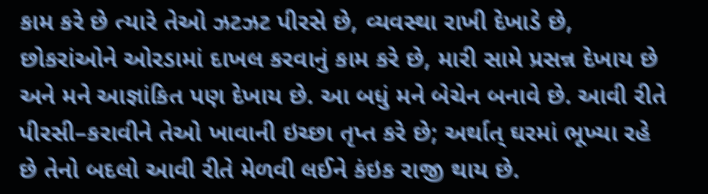કામ કરે છે ત્યારે તેઓ ઝટઝટ પીરસે છે, વ્યવસ્થા રાખી દેખાડે છે, છોકરાંઓને ઓરડામાં દાખલ કરવાનું કામ કરે છે, મારી સામે પ્રસન્ન દેખાય છે અને મને આજ્ઞાંકિત પણ દેખાય છે. આ બધું મને બેચેન બનાવે છે. આવી રીતે પીરસી–કરાવીને તેઓ ખાવાની ઇચ્છા તૃપ્ત કરે છે; અર્થાત્ ઘરમાં ભૂખ્યા રહે છે તેનો બદલો આવી રીતે મેળવી લઈને કંઇક રાજી થાય છે.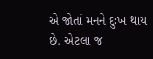એ જોતાં મનને દુઃખ થાય છે. એટલા જ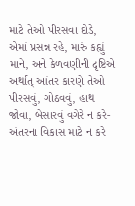માટે તેઓ પીરસવા દોડે, એમાં પ્રસન્ન રહે, મારું કહ્યું માને, અને કેળવણીની દૃષ્ટિએ અર્થાત્ આંતર કારણે તેઓ પીરસવું, ગોઠવવું, હાથ જોવા, બેસારવું વગેરે ન કરે- અંતરના વિકાસ માટે ન કરે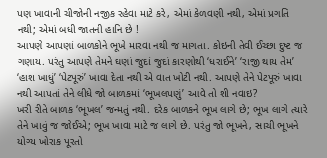પણ ખાવાની ચીજોની નજીક રહેવા માટે કરે, એમાં કેળવણી નથી, એમાં પ્રગતિ નથી; એમાં બધી જાતની હાનિ છે !
આપણે આપણાં બાળકોને ભૂખે મારવા નથી જ માગતા. કોઇની તેવી ઈચ્છા દુષ્ટ જ ગણાય. પરંતુ આપણે તેમને ઘણાં જુદાં જુદાં કારણોથી ‘ધરાઈને’ ‘રાજી થાય તેમ’ ‘હાશ ખાધું’ ‘પેટપૂરું’ ખાવા દેતા નથી એ વાત ખોટી નથી. આપણે તેને પેટપૂરું ખાવા નથી આપતાં તેને લીધે જો બાળકમાં ‘ભૂખલપણું’ આવે તો શી નવાઇ?
ખરી રીતે બાળક ‘ભૂખલ’ જન્મતું નથી. દરેક બાળકને ભૂખ લાગે છે; ભૂખ લાગે ત્યારે તેને ખાવું જ જોઈએ; ભૂખ ખાવા માટે જ લાગે છે. પરંતુ જો ભૂખને, સાચી ભૂખને યોગ્ય ખોરાક પૂરતો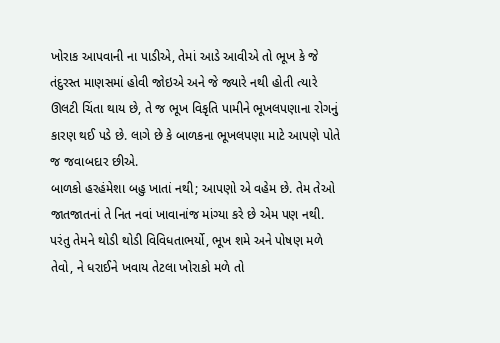ખોરાક આપવાની ના પાડીએ, તેમાં આડે આવીએ તો ભૂખ કે જે તંદુરસ્ત માણસમાં હોવી જોઇએ અને જે જ્યારે નથી હોતી ત્યારે ઊલટી ચિંતા થાય છે, તે જ ભૂખ વિકૃતિ પામીને ભૂખલપણાના રોગનું કારણ થઈ પડે છે. લાગે છે કે બાળકના ભૂખલપણા માટે આપણે પોતે જ જવાબદાર છીએ.
બાળકો હરહંમેશા બહુ ખાતાં નથી; આપણો એ વહેમ છે. તેમ તેઓ જાતજાતનાં તે નિત નવાં ખાવાનાંજ માંગ્યા કરે છે એમ પણ નથી. પરંતુ તેમને થોડી થોડી વિવિધતાભર્યો, ભૂખ શમે અને પોષણ મળે તેવો, ને ધરાઈને ખવાય તેટલા ખોરાકો મળે તો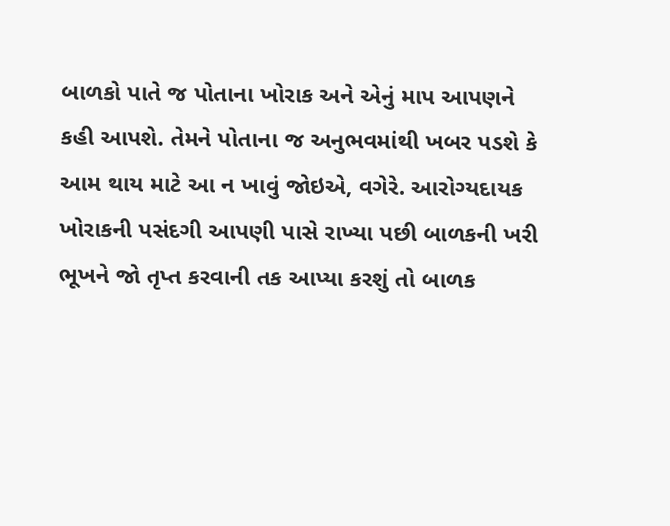બાળકો પાતે જ પોતાના ખોરાક અને એનું માપ આપણને કહી આપશે. તેમને પોતાના જ અનુભવમાંથી ખબર પડશે કે આમ થાય માટે આ ન ખાવું જોઇએ, વગેરે. આરોગ્યદાયક ખોરાકની પસંદગી આપણી પાસે રાખ્યા પછી બાળકની ખરી ભૂખને જો તૃપ્ત કરવાની તક આપ્યા કરશું તો બાળક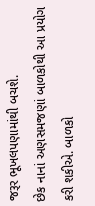જરૂર ભૂખલપણામાંથી બચશે.
છેક નાનાં અણસમજણાં બાળકોથી આ પ્રયોગ કરી શકીએ. બાળકો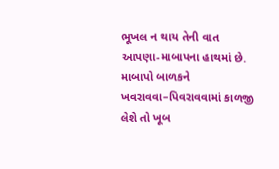ભૂખલ ન થાય તેની વાત આપણા-માબાપના હાથમાં છે. માબાપો બાળકને ખવરાવવા–પિવરાવવામાં કાળજી લેશે તો ખૂબ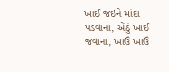ખાઈ જઇને માંદા પડવાના, એંઠું ખાઈ જવાના, ખાઉં ખાઉં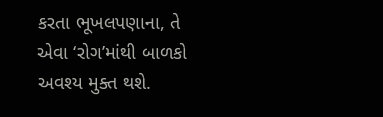કરતા ભૂખલપણાના, તે એવા ‘રોગ’માંથી બાળકો અવશ્ય મુક્ત થશે.